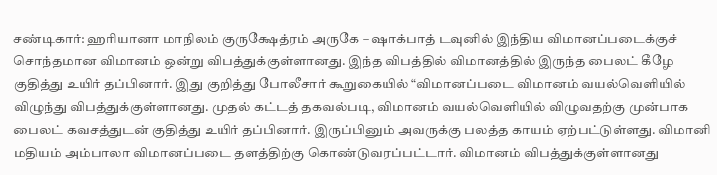சண்டிகார்: ஹரியானா மாநிலம் குருக்ஷேத்ரம் அருகே – ஷாக்பாத் டவுனில் இந்திய விமானப்படைக்குச் சொந்தமான விமானம் ஒன்று விபத்துக்குள்ளானது. இந்த விபத்தில் விமானத்தில் இருந்த பைலட் கீழே குதித்து உயிர் தப்பினார். இது குறித்து போலீசார் கூறுகையில் “விமானப்படை விமானம் வயல்வெளியில் விழுந்து விபத்துக்குள்ளானது. முதல் கட்டத் தகவல்படி, விமானம் வயல்வெளியில் விழுவதற்கு முன்பாக பைலட் கவசத்துடன் குதித்து உயிர் தப்பினார். இருப்பினும் அவருக்கு பலத்த காயம் ஏற்பட்டுள்ளது. விமானி மதியம் அம்பாலா விமானப்படை தளத்திற்கு கொண்டுவரப்பட்டார். விமானம் விபத்துக்குள்ளானது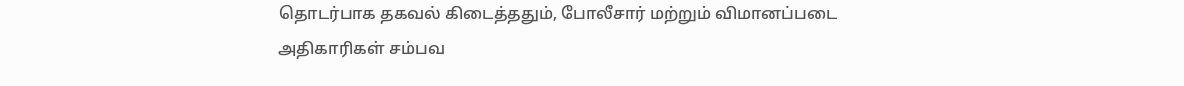தொடர்பாக தகவல் கிடைத்ததும், போலீசார் மற்றும் விமானப்படை அதிகாரிகள் சம்பவ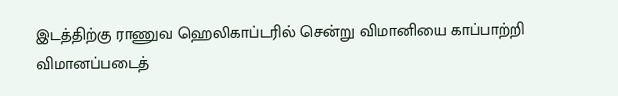இடத்திற்கு ராணுவ ஹெலிகாப்டரில் சென்று விமானியை காப்பாற்றி விமானப்படைத்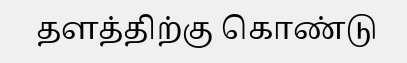தளத்திற்கு கொண்டு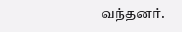வந்தனர்.